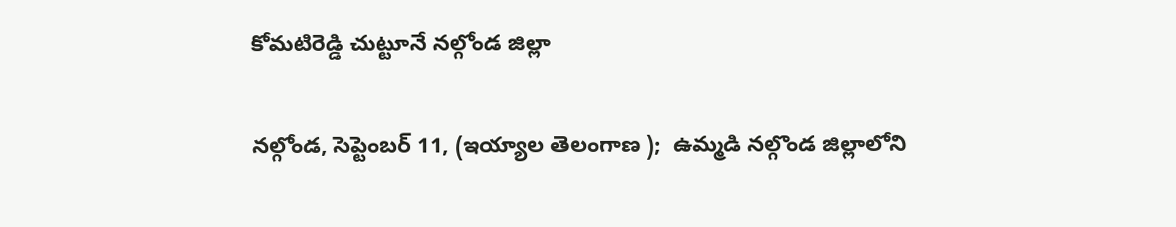కోమటిరెడ్డి చుట్టూనే నల్గోండ జిల్లా

నల్గోండ, సెప్టెంబర్‌ 11, (ఇయ్యాల తెలంగాణ );  ఉమ్మడి నల్గొండ జిల్లాలోని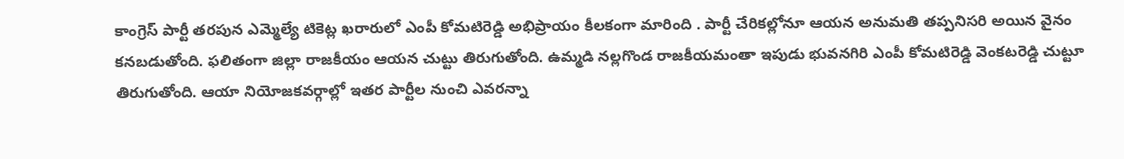కాంగ్రెస్‌ పార్టీ తరపున ఎమ్మెల్యే టికెట్ల ఖరారులో ఎంపీ కోమటిరెడ్డి అభిప్రాయం కీలకంగా మారింది . పార్టీ చేరికల్లోనూ ఆయన అనుమతి తప్పనిసరి అయిన వైనం కనబడుతోంది. ఫలితంగా జిల్లా రాజకీయం ఆయన చుట్టు తిరుగుతోంది. ఉమ్మడి నల్లగొండ రాజకీయమంతా ఇపుడు భువనగిరి ఎంపీ కోమటిరెడ్డి వెంకటరెడ్డి చుట్టూ తిరుగుతోంది. ఆయా నియోజకవర్గాల్లో ఇతర పార్టీల నుంచి ఎవరన్నా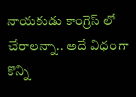నాయకుడు కాంగ్రెస్‌ లో చేరాలన్నా.. అదే విధంగా కొన్ని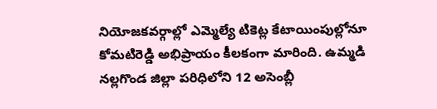నియోజకవర్గాల్లో ఎమ్మెల్యే టికెట్ల కేటాయింపుల్లోనూ కోమటిరెడ్డి అభిప్రాయం కీలకంగా మారింది. ఉమ్మడి నల్లగొండ జిల్లా పరిధిలోని 12 అసెంబ్లీ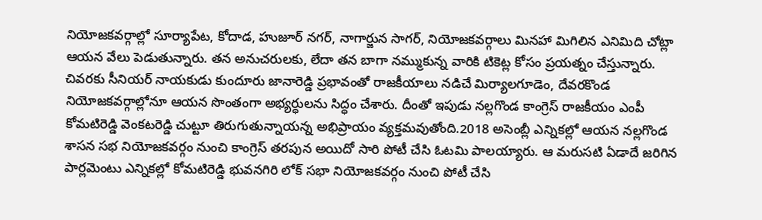నియోజకవర్గాల్లో సూర్యాపేట, కోదాడ, హుజూర్‌ నగర్‌, నాగార్జున సాగర్‌, నియోజకవర్గాలు మినహా మిగిలిన ఎనిమిది చోట్లా ఆయన వేలు పెడుతున్నారు. తన అనుచరులకు, లేదా తన బాగా నమ్ముకున్న వారికి టికెట్ల కోసం ప్రయత్నం చేస్తున్నారు. చివరకు సీనియర్‌ నాయకుడు కుందూరు జానారెడ్డి ప్రభావంతో రాజకీయాలు నడిచే మిర్యాలగూడెం, దేవరకొండ నియోజకవర్గాల్లోనూ ఆయన సొంతంగా అభ్యర్ధులను సిద్ధం చేశారు. దీంతో ఇపుడు నల్లగొండ కాంగ్రెస్‌ రాజకీయం ఎంపీ కోమటిరెడ్డి వెంకటరెడ్డి చుట్టూ తిరుగుతున్నాయన్న అభిప్రాయం వ్యక్తమవుతోంది.2018 అసెంబ్లీ ఎన్నికల్లో ఆయన నల్లగొండ శాసన సభ నియోజకవర్గం నుంచి కాంగ్రెస్‌ తరపున అయిదో సారి పోటీ చేసి ఓటమి పాలయ్యారు. ఆ మరుసటి ఏడాదే జరిగిన పార్లమెంటు ఎన్నికల్లో కోమటిరెడ్డి భువనగిరి లోక్‌ సభా నియోజకవర్గం నుంచి పోటీ చేసి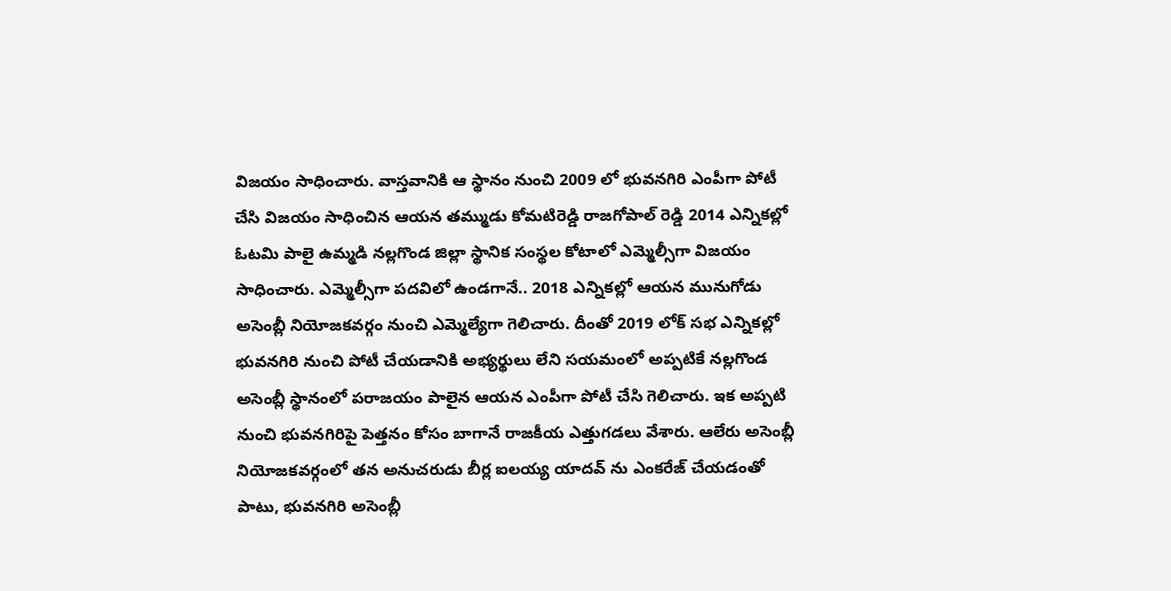విజయం సాధించారు. వాస్తవానికి ఆ స్థానం నుంచి 2009 లో భువనగిరి ఎంపీగా పోటీ చేసి విజయం సాధించిన ఆయన తమ్ముడు కోమటిరెడ్డి రాజగోపాల్‌ రెడ్డి 2014 ఎన్నికల్లో ఓటమి పాలై ఉమ్మడి నల్లగొండ జిల్లా స్థానిక సంస్థల కోటాలో ఎమ్మెల్సీగా విజయం సాధించారు. ఎమ్మెల్సీగా పదవిలో ఉండగానే.. 2018 ఎన్నికల్లో ఆయన మునుగోడు అసెంబ్లీ నియోజకవర్గం నుంచి ఎమ్మెల్యేగా గెలిచారు. దీంతో 2019 లోక్‌ సభ ఎన్నికల్లో భువనగిరి నుంచి పోటీ చేయడానికి అభ్యర్థులు లేని సయమంలో అప్పటికే నల్లగొండ అసెంబ్లీ స్థానంలో పరాజయం పాలైన ఆయన ఎంపీగా పోటీ చేసి గెలిచారు. ఇక అప్పటి నుంచి భువనగిరిపై పెత్తనం కోసం బాగానే రాజకీయ ఎత్తుగడలు వేశారు. ఆలేరు అసెంబ్లీ నియోజకవర్గంలో తన అనుచరుడు బీర్ల ఐలయ్య యాదవ్‌ ను ఎంకరేజ్‌ చేయడంతో పాటు, భువనగిరి అసెంబ్లీ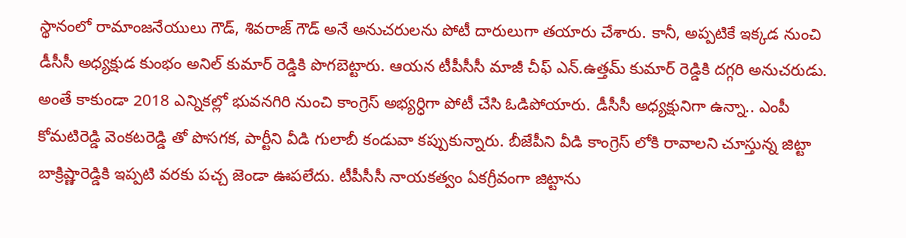స్థానంలో రామాంజనేయులు గౌడ్‌, శివరాజ్‌ గౌడ్‌ అనే అనుచరులను పోటీ దారులుగా తయారు చేశారు. కానీ, అప్పటికే ఇక్కడ నుంచి డీసీసీ అధ్యక్షుడ కుంభం అనిల్‌ కుమార్‌ రెడ్డికి పొగబెట్టారు. ఆయన టీపీసీసీ మాజీ చీఫ్‌ ఎన్‌.ఉత్తమ్‌ కుమార్‌ రెడ్డికి దగ్గరి అనుచరుడు. అంతే కాకుండా 2018 ఎన్నికల్లో భువనగిరి నుంచి కాంగ్రెస్‌ అభ్యర్ధిగా పోటీ చేసి ఓడిపోయారు. డీసీసీ అధ్యక్షునిగా ఉన్నా.. ఎంపీ కోమటిరెడ్డి వెంకటరెడ్డి తో పొసగక, పార్టీని వీడి గులాబీ కండువా కప్పుకున్నారు. బీజేపీని వీడి కాంగ్రెస్‌ లోకి రావాలని చూస్తున్న జిట్టా బాక్రిష్ణారెడ్డికి ఇప్పటి వరకు పచ్చ జెండా ఊపలేదు. టీపీసీసీ నాయకత్వం ఏకగ్రీవంగా జిట్టాను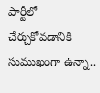పార్టీలో చేర్చుకోవడానికి సుముఖంగా ఉన్నా..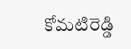కోమటిరెడ్డి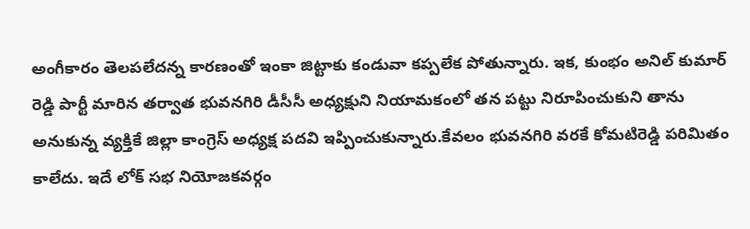అంగీకారం తెలపలేదన్న కారణంతో ఇంకా జిట్టాకు కండువా కప్పలేక పోతున్నారు. ఇక, కుంభం అనిల్‌ కుమార్‌ రెడ్డి పార్టీ మారిన తర్వాత భువనగిరి డీసీసీ అధ్యక్షుని నియామకంలో తన పట్టు నిరూపించుకుని తాను అనుకున్న వ్యక్తికే జిల్లా కాంగ్రెస్‌ అధ్యక్ష పదవి ఇప్పించుకున్నారు.కేవలం భువనగిరి వరకే కోమటిరెడ్డి పరిమితం కాలేదు. ఇదే లోక్‌ సభ నియోజకవర్గం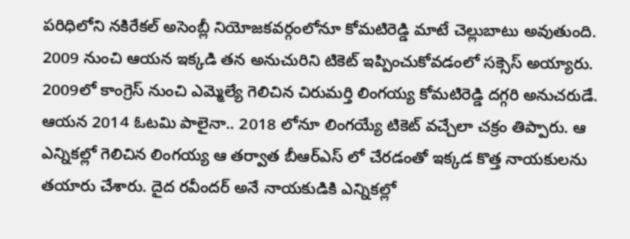పరిధిలోని నకిరేకల్‌ అసెంబ్లీ నియోజకవర్గంలోనూ కోమటిరెడ్డి మాటే చెల్లుబాటు అవుతుంది. 2009 నుంచి ఆయన ఇక్కడి తన అనుచురిని టికెట్‌ ఇప్పించుకోవడంలో సక్సెస్‌ అయ్యారు. 2009లో కాంగ్రెస్‌ నుంచి ఎమ్మెల్యే గెలిచిన చిరుమర్తి లింగయ్య కోమటిరెడ్డి దగ్గరి అనుచరుడే. ఆయన 2014 ఓటమి పాలైనా.. 2018 లోనూ లింగయ్యే టికెట్‌ వచ్చేలా చక్రం తిప్పారు. ఆ ఎన్నికల్లో గెలిచిన లింగయ్య ఆ తర్వాత బీఆర్‌ఎస్‌ లో చేరడంతో ఇక్కడ కొత్త నాయకులను తయారు చేశారు. దైద రవీందర్‌ అనే నాయకుడికి ఎన్నికల్లో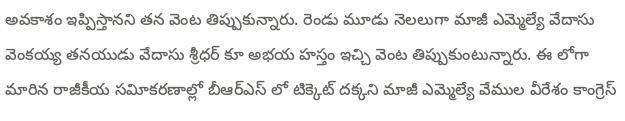అవకాశం ఇప్పిస్తానని తన వెంట తిప్పుకున్నారు. రెండు మూడు నెలలుగా మాజీ ఎమ్మెల్యే వేదాసు వెంకయ్య తనయుడు వేదాసు శ్రీధర్‌ కూ అభయ హస్తం ఇచ్చి వెంట తిప్పుకుంటున్నారు. ఈ లోగా మారిన రాజీకీయ సవిూకరణాల్లో బీఆర్‌ఎస్‌ లో టిక్కెట్‌ దక్కని మాజీ ఎమ్మెల్యే వేముల వీరేశం కాంగ్రెస్‌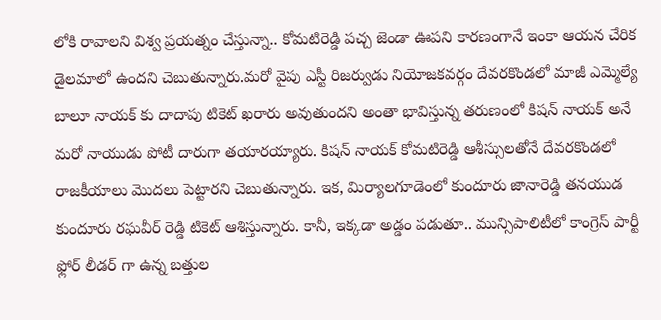లోకి రావాలని విశ్వ ప్రయత్నం చేస్తున్నా.. కోమటిరెడ్డి పచ్చ జెండా ఊపని కారణంగానే ఇంకా ఆయన చేరిక డైలమాలో ఉందని చెబుతున్నారు.మరో వైపు ఎస్టీ రిజర్వుడు నియోజకవర్గం దేవరకొండలో మాజీ ఎమ్మెల్యే బాలూ నాయక్‌ కు దాదాపు టికెట్‌ ఖరారు అవుతుందని అంతా భావిస్తున్న తరుణంలో కిషన్‌ నాయక్‌ అనే మరో నాయుడు పోటీ దారుగా తయారయ్యారు. కిషన్‌ నాయక్‌ కోమటిరెడ్డి ఆశీస్సులతోనే దేవరకొండలో రాజకీయాలు మొదలు పెట్టారని చెబుతున్నారు. ఇక, మిర్యాలగూడెంలో కుందూరు జానారెడ్డి తనయుడ కుందూరు రఘవీర్‌ రెడ్డి టికెట్‌ ఆశిస్తున్నారు. కానీ, ఇక్కడా అడ్డం పడుతూ.. మున్సిపాలిటీలో కాంగ్రెస్‌ పార్టీ ఫ్లోర్‌ లీడర్‌ గా ఉన్న బత్తుల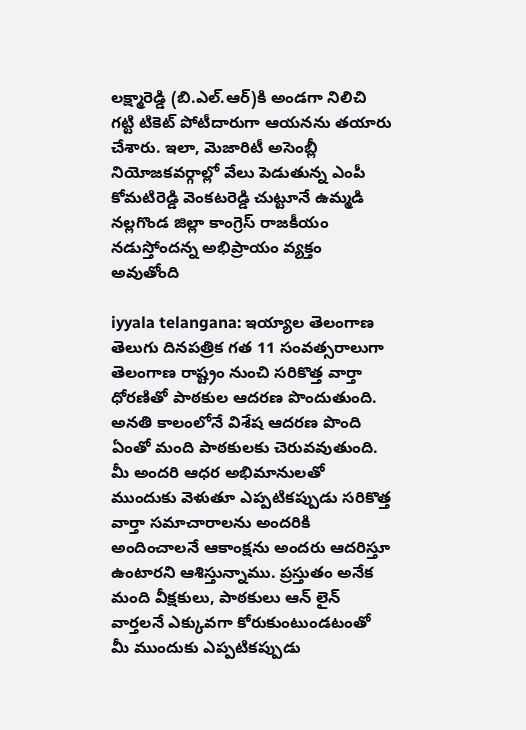లక్ష్మారెడ్డి (బి.ఎల్‌.ఆర్‌)కి అండగా నిలిచి గట్టి టికెట్‌ పోటీదారుగా ఆయనను తయారు చేశారు. ఇలా, మెజారిటీ అసెంబ్లీ నియోజకవర్గాల్లో వేలు పెడుతున్న ఎంపీ కోమటిరెడ్డి వెంకటరెడ్డి చుట్టూనే ఉమ్మడి నల్లగొండ జిల్లా కాంగ్రెస్‌ రాజకీయం నడుస్తోందన్న అభిప్రాయం వ్యక్తం అవుతోంది

iyyala telangana: ఇయ్యాల తెలంగాణ తెలుగు దినపత్రిక గత 11 సంవత్సరాలుగా తెలంగాణ రాష్ట్రం నుంచి సరికొత్త వార్తా ధోరణితో పాఠకుల ఆదరణ పొందుతుంది. అనతి కాలంలోనే విశేష ఆదరణ పొంది ఏంతో మంది పాఠకులకు చెరువవుతుంది. మీ అందరి ఆధర అభిమానులతో ముందుకు వెళుతూ ఎప్పటికప్పుడు సరికొత్త వార్తా సమాచారాలను అందరికి అందించాలనే ఆకాంక్షను అందరు ఆదరిస్తూ ఉంటారని ఆశిస్తున్నాము. ప్రస్తుతం అనేక మంది వీక్షకులు, పాఠకులు ఆన్ లైన్ వార్తలనే ఎక్కువగా కోరుకుంటుండటంతో మీ ముందుకు ఎప్పటికప్పుడు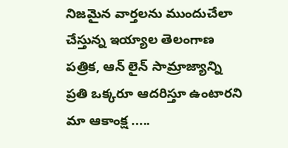నిజమైన వార్తలను ముందుచేలా చేస్తున్న ఇయ్యాల తెలంగాణ పత్రిక, ఆన్ లైన్ సామ్రాజ్యాన్ని ప్రతి ఒక్కరూ ఆదరిస్తూ ఉంటారని మా ఆకాంక్ష .....